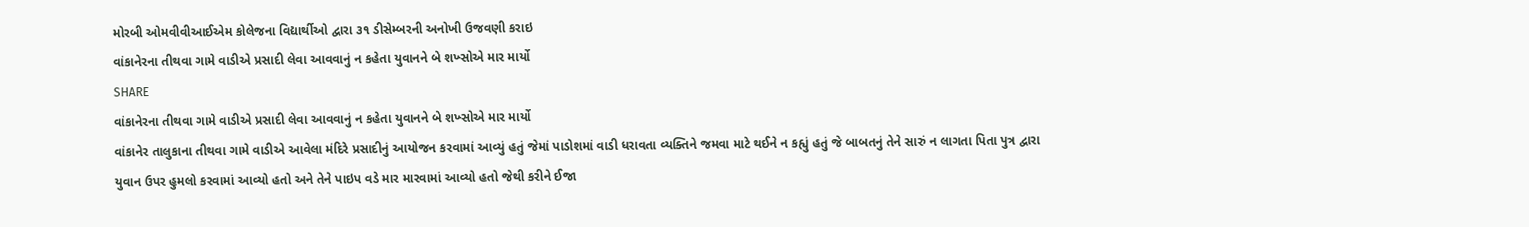મોરબી ઓમવીવીઆઈએમ કોલેજના વિદ્યાર્થીઓ દ્વારા ૩૧ ડીસેમ્બરની અનોખી ઉજવણી કરાઇ
વાંકાનેરના તીથવા ગામે વાડીએ પ્રસાદી લેવા આવવાનું ન કહેતા યુવાનને બે શખ્સોએ માર માર્યો
SHARE
વાંકાનેરના તીથવા ગામે વાડીએ પ્રસાદી લેવા આવવાનું ન કહેતા યુવાનને બે શખ્સોએ માર માર્યો
વાંકાનેર તાલુકાના તીથવા ગામે વાડીએ આવેલા મંદિરે પ્રસાદીનું આયોજન કરવામાં આવ્યું હતું જેમાં પાડોશમાં વાડી ધરાવતા વ્યક્તિને જમવા માટે થઈને ન કહ્યું હતું જે બાબતનું તેને સારું ન લાગતા પિતા પુત્ર દ્વારા યુવાન ઉપર હુમલો કરવામાં આવ્યો હતો અને તેને પાઇપ વડે માર મારવામાં આવ્યો હતો જેથી કરીને ઈજા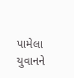પામેલા યુવાનને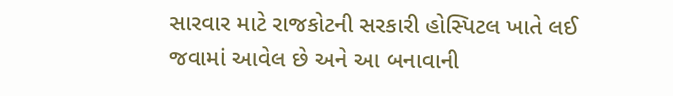સારવાર માટે રાજકોટની સરકારી હોસ્પિટલ ખાતે લઈ જવામાં આવેલ છે અને આ બનાવાની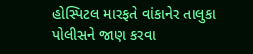હોસ્પિટલ મારફતે વાંકાનેર તાલુકા પોલીસને જાણ કરવા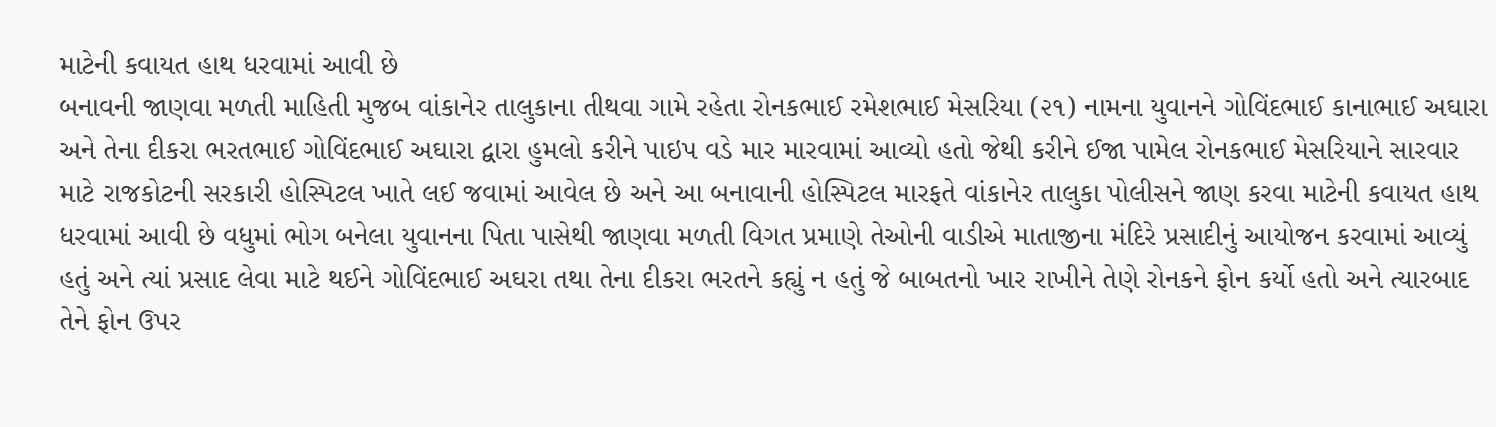માટેની કવાયત હાથ ધરવામાં આવી છે
બનાવની જાણવા મળતી માહિતી મુજબ વાંકાનેર તાલુકાના તીથવા ગામે રહેતા રોનકભાઈ રમેશભાઈ મેસરિયા (૨૧) નામના યુવાનને ગોવિંદભાઈ કાનાભાઈ અઘારા અને તેના દીકરા ભરતભાઈ ગોવિંદભાઈ અઘારા દ્વારા હુમલો કરીને પાઇપ વડે માર મારવામાં આવ્યો હતો જેથી કરીને ઈજા પામેલ રોનકભાઈ મેસરિયાને સારવાર માટે રાજકોટની સરકારી હોસ્પિટલ ખાતે લઈ જવામાં આવેલ છે અને આ બનાવાની હોસ્પિટલ મારફતે વાંકાનેર તાલુકા પોલીસને જાણ કરવા માટેની કવાયત હાથ ધરવામાં આવી છે વધુમાં ભોગ બનેલા યુવાનના પિતા પાસેથી જાણવા મળતી વિગત પ્રમાણે તેઓની વાડીએ માતાજીના મંદિરે પ્રસાદીનું આયોજન કરવામાં આવ્યું હતું અને ત્યાં પ્રસાદ લેવા માટે થઈને ગોવિંદભાઈ અઘરા તથા તેના દીકરા ભરતને કહ્યું ન હતું જે બાબતનો ખાર રાખીને તેણે રોનકને ફોન કર્યો હતો અને ત્યારબાદ તેને ફોન ઉપર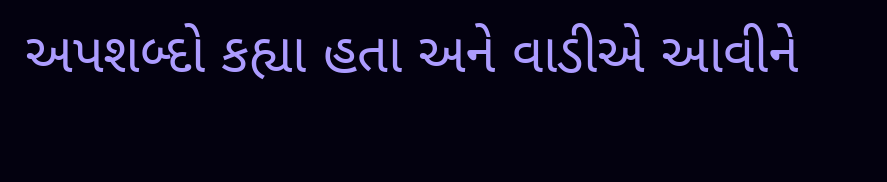અપશબ્દો કહ્યા હતા અને વાડીએ આવીને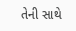તેની સાથે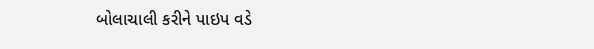બોલાચાલી કરીને પાઇપ વડે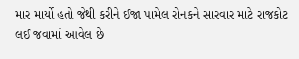માર માર્યો હતો જેથી કરીને ઈજા પામેલ રોનકને સારવાર માટે રાજકોટ લઈ જવામાં આવેલ છે